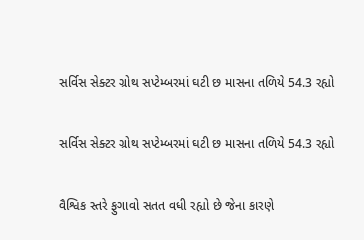સર્વિસ સેક્ટર ગ્રોથ સપ્ટેમ્બરમાં ઘટી છ માસના તળિયે 54.3 રહ્યો

સર્વિસ સેક્ટર ગ્રોથ સપ્ટેમ્બરમાં ઘટી છ માસના તળિયે 54.3 રહ્યો

વૈશ્વિક સ્તરે ફુગાવો સતત વધી રહ્યો છે જેના કારણે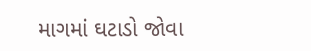માગમાં ઘટાડો જોવા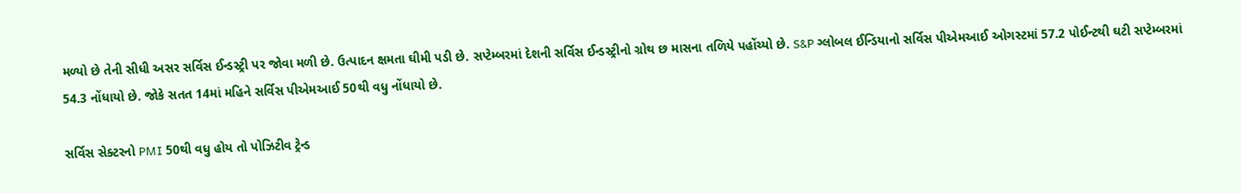મળ્યો છે તેની સીધી અસર સર્વિસ ઈન્ડસ્ટ્રી પર જોવા મળી છે. ઉત્પાદન ક્ષમતા ઘીમી પડી છે. સપ્ટેમ્બરમાં દેશની સર્વિસ ઈન્ડસ્ટ્રીનો ગ્રોથ છ માસના તળિયે પહોંચ્યો છે. S&P ગ્લોબલ ઈન્ડિયાનો સર્વિસ પીએમઆઈ ઓગસ્ટમાં 57.2 પોઈન્ટથી ઘટી સપ્ટેમ્બરમાં 54.3 નોંધાયો છે. જોકે સતત 14માં મહિને સર્વિસ પીએમઆઈ 50થી વધુ નોંધાયો છે.

સર્વિસ સેક્ટરનો PMI 50થી વધુ હોય તો પોઝિટીવ ટ્રેન્ડ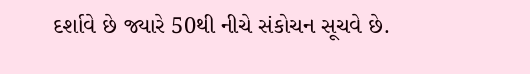દર્શાવે છે જ્યારે 50થી નીચે સંકોચન સૂચવે છે.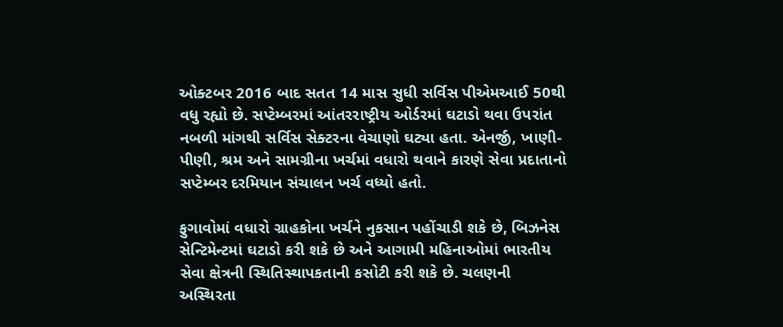ઓક્ટબર 2016 બાદ સતત 14 માસ સુધી સર્વિસ પીએમઆઈ 50થી વધુ રહ્યો છે. સપ્ટેમ્બરમાં આંતરરાષ્ટ્રીય ઓર્ડરમાં ઘટાડો થવા ઉપરાંત નબળી માંગથી સર્વિસ સેક્ટરના વેચાણો ઘટ્યા હતા. એનર્જી, ખાણી-પીણી, શ્રમ અને સામગ્રીના ખર્ચમાં વધારો થવાને કારણે સેવા પ્રદાતાનો સપ્ટેમ્બર દરમિયાન સંચાલન ખર્ચ વધ્યો હતો.

ફુગાવોમાં વધારો ગ્રાહકોના ખર્ચને નુકસાન પહોંચાડી શકે છે, બિઝનેસ સેન્ટિમેન્ટમાં ઘટાડો કરી શકે છે અને આગામી મહિનાઓમાં ભારતીય સેવા ક્ષેત્રની સ્થિતિસ્થાપકતાની કસોટી કરી શકે છે. ચલણની અસ્થિરતા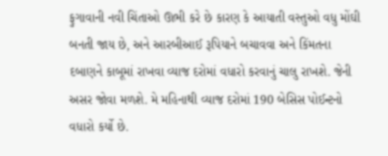ફુગાવાની નવી ચિંતાઓ ઊભી કરે છે કારણ કે આયાતી વસ્તુઓ વધુ મોંઘી બનતી જાય છે, અને આરબીઆઈ રૂપિયાને બચાવવા અને કિંમતના દબાણને કાબૂમાં રાખવા વ્યાજ દરોમાં વધારો કરવાનું ચાલુ રાખશે. જેની અસર જોવા મળશે. મે મહિનાથી વ્યાજ દરોમાં 190 બેસિસ પોઈન્ટનો વધારો કર્યો છે.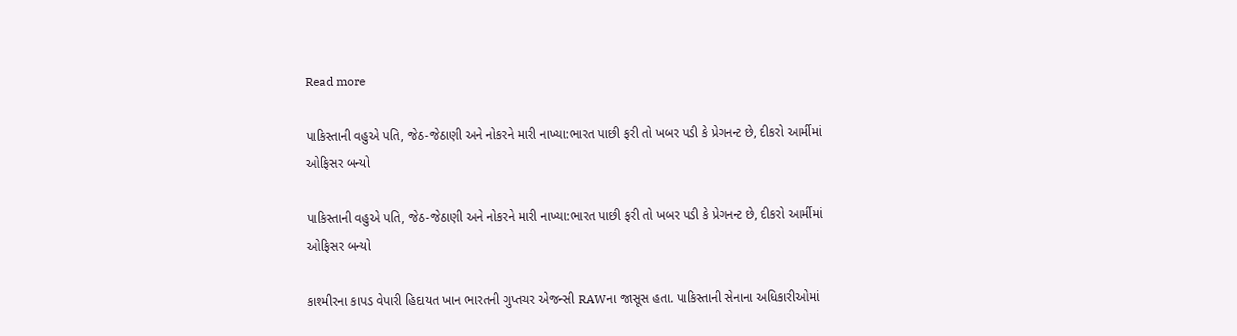Read more

પાકિસ્તાની વહુએ પતિ, જેઠ-જેઠાણી અને નોકરને મારી નાખ્યા:ભારત પાછી ફરી તો ખબર પડી કે પ્રેગનન્ટ છે, દીકરો આર્મીમાં ઓફિસર બન્યો

પાકિસ્તાની વહુએ પતિ, જેઠ-જેઠાણી અને નોકરને મારી નાખ્યા:ભારત પાછી ફરી તો ખબર પડી કે પ્રેગનન્ટ છે, દીકરો આર્મીમાં ઓફિસર બન્યો

કાશ્મીરના કાપડ વેપારી હિદાયત ખાન ભારતની ગુપ્તચર એજન્સી RAWના જાસૂસ હતા. પાકિસ્તાની સેનાના અધિકારીઓમાં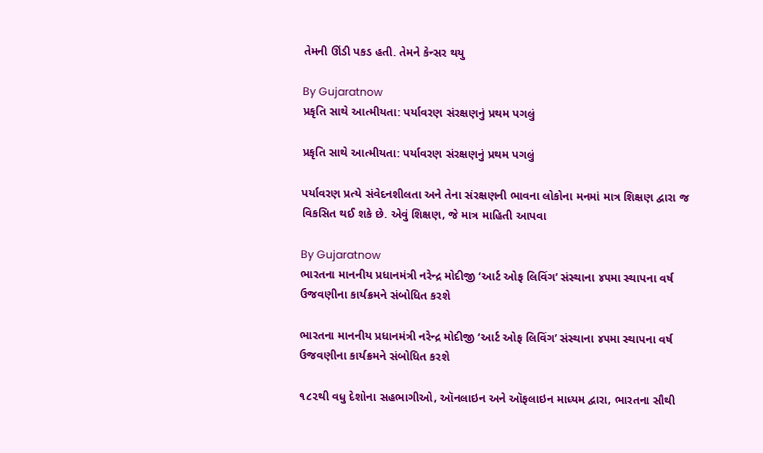તેમની ઊંડી પકડ હતી. તેમને કેન્સર થયુ

By Gujaratnow
પ્રકૃતિ સાથે આત્મીયતા: પર્યાવરણ સંરક્ષણનું પ્રથમ પગલું

પ્રકૃતિ સાથે આત્મીયતા: પર્યાવરણ સંરક્ષણનું પ્રથમ પગલું

પર્યાવરણ પ્રત્યે સંવેદનશીલતા અને તેના સંરક્ષણની ભાવના લોકોના મનમાં માત્ર શિક્ષણ દ્વારા જ વિકસિત થઈ શકે છે. એવું શિક્ષણ, જે માત્ર માહિતી આપવા

By Gujaratnow
ભારતના માનનીય પ્રધાનમંત્રી નરેન્દ્ર મોદીજી ‘આર્ટ ઓફ લિવિંગ’ સંસ્થાના ૪૫મા સ્થાપના વર્ષ ઉજવણીના કાર્યક્રમને સંબોધિત કરશે

ભારતના માનનીય પ્રધાનમંત્રી નરેન્દ્ર મોદીજી ‘આર્ટ ઓફ લિવિંગ’ સંસ્થાના ૪૫મા સ્થાપના વર્ષ ઉજવણીના કાર્યક્રમને સંબોધિત કરશે

૧૮૨થી વધુ દેશોના સહભાગીઓ, ઑનલાઇન અને ઑફલાઇન માધ્યમ દ્વારા, ભારતના સૌથી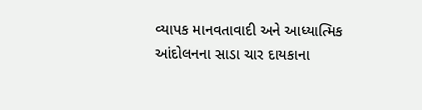વ્યાપક માનવતાવાદી અને આધ્યાત્મિક આંદોલનના સાડા ચાર દાયકાના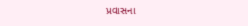પ્રવાસના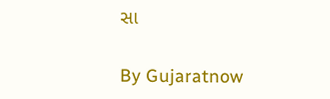સા

By Gujaratnow